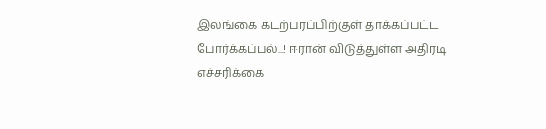இலங்கை கடற்பரப்பிற்குள் தாக்கப்பட்ட போர்க்கப்பல்...! ஈரான் விடுத்துள்ள அதிரடி எச்சரிக்கை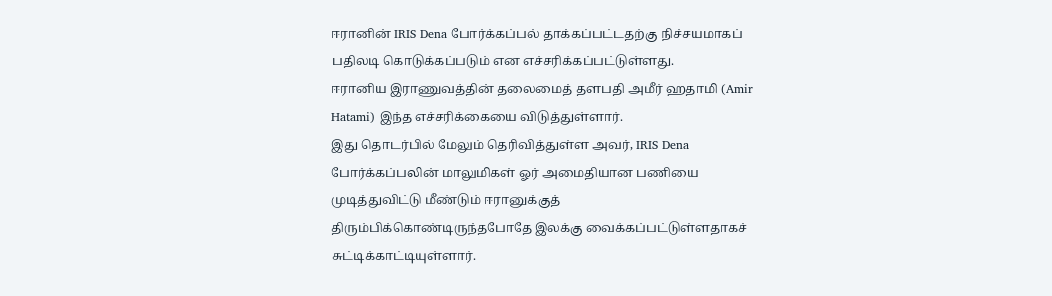ஈரானின் IRIS Dena போர்க்கப்பல் தாக்கப்பட்டதற்கு நிச்சயமாகப் பதிலடி கொடுக்கப்படும் என எச்சரிக்கப்பட்டுள்ளது.
ஈரானிய இராணுவத்தின் தலைமைத் தளபதி அமீர் ஹதாமி (Amir Hatami) இந்த எச்சரிக்கையை விடுத்துள்ளார்.
இது தொடர்பில் மேலும் தெரிவித்துள்ள அவர், IRIS Dena போர்க்கப்பலின் மாலுமிகள் ஓர் அமைதியான பணியை முடித்துவிட்டு மீண்டும் ஈரானுக்குத் திரும்பிக்கொண்டிருந்தபோதே இலக்கு வைக்கப்பட்டுள்ளதாகச் சுட்டிக்காட்டியுள்ளார்.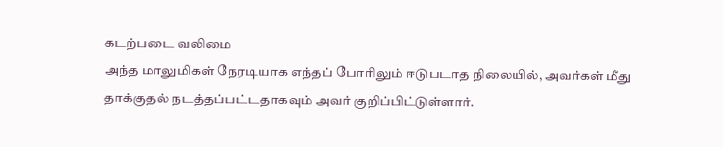கடற்படை வலிமை
அந்த மாலுமிகள் நேரடியாக எந்தப் போரிலும் ஈடுபடாத நிலையில், அவர்கள் மீது தாக்குதல் நடத்தப்பட்டதாகவும் அவர் குறிப்பிட்டுள்ளார்.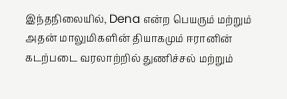இந்தநிலையில், Dena என்ற பெயரும் மற்றும் அதன் மாலுமிகளின் தியாகமும் ஈரானின் கடற்படை வரலாற்றில் துணிச்சல் மற்றும்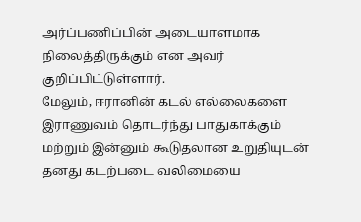அர்ப்பணிப்பின் அடையாளமாக நிலைத்திருக்கும் என அவர் குறிப்பிட்டுள்ளார்.
மேலும், ஈரானின் கடல் எல்லைகளை இராணுவம் தொடர்ந்து பாதுகாக்கும் மற்றும் இன்னும் கூடுதலான உறுதியுடன் தனது கடற்படை வலிமையை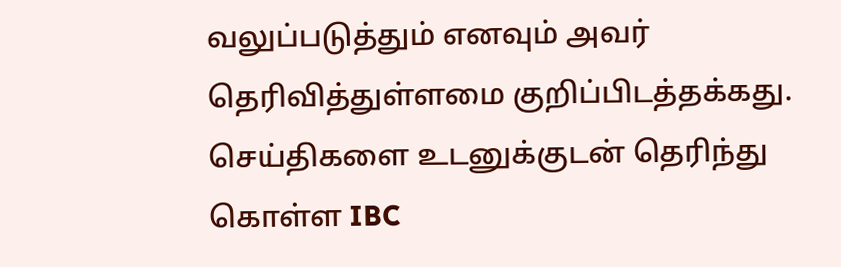வலுப்படுத்தும் எனவும் அவர் தெரிவித்துள்ளமை குறிப்பிடத்தக்கது.
செய்திகளை உடனுக்குடன் தெரிந்து கொள்ள IBC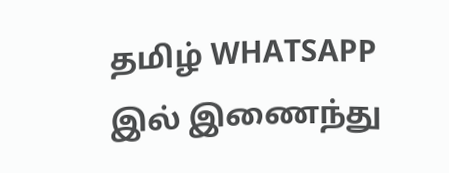தமிழ் WHATSAPP இல் இணைந்து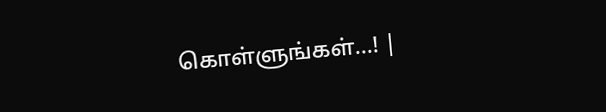கொள்ளுங்கள்...! |